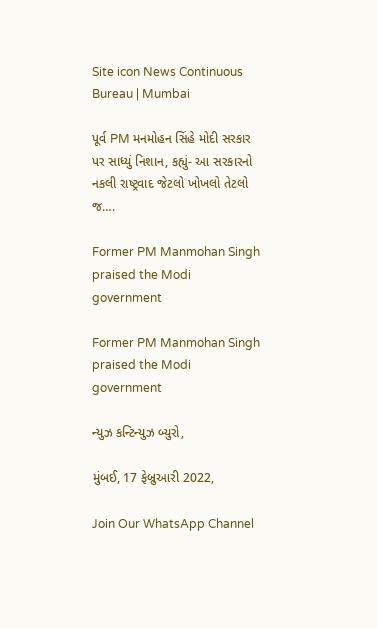Site icon News Continuous Bureau | Mumbai

પૂર્વ PM મનમોહન સિંહે મોદી સરકાર પર સાધ્યું નિશાન, કહ્યું- આ સરકારનો નકલી રાષ્ટ્રવાદ જેટલો ખોખલો તેટલો જ….

Former PM Manmohan Singh praised the Modi government

Former PM Manmohan Singh praised the Modi government

ન્યુઝ કન્ટિન્યુઝ બ્યુરો,

મુંબઈ, 17 ફેબ્રુઆરી 2022,

Join Our WhatsApp Channel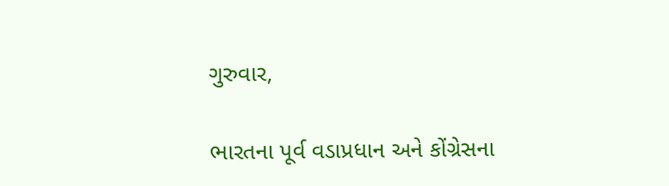ગુરુવાર,

ભારતના પૂર્વ વડાપ્રધાન અને કોંગ્રેસના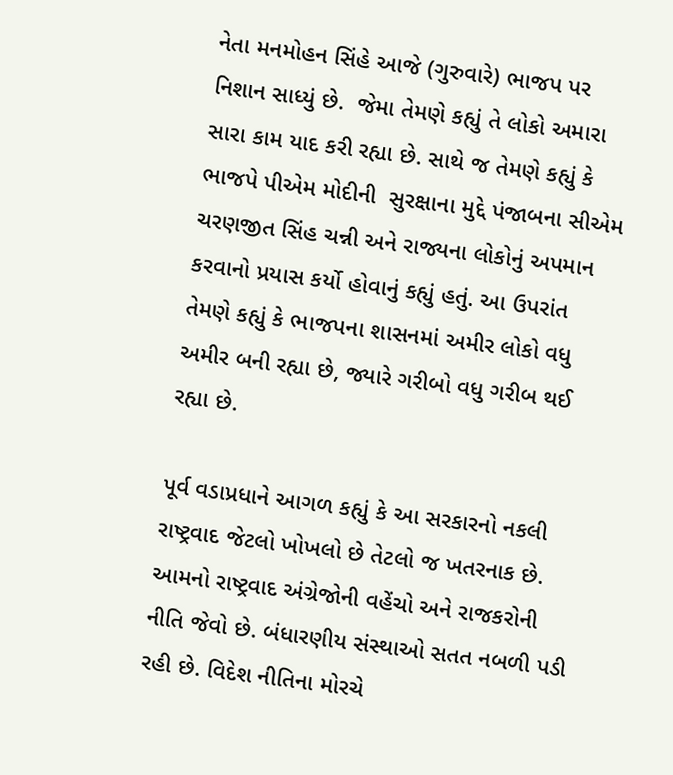નેતા મનમોહન સિંહે આજે (ગુરુવારે) ભાજપ પર નિશાન સાધ્યું છે.  જેમા તેમણે કહ્યું તે લોકો અમારા સારા કામ યાદ કરી રહ્યા છે. સાથે જ તેમણે કહ્યું કે ભાજપે પીએમ મોદીની  સુરક્ષાના મુદ્દે પંજાબના સીએમ ચરણજીત સિંહ ચન્ની અને રાજ્યના લોકોનું અપમાન કરવાનો પ્રયાસ કર્યો હોવાનું કહ્યું હતું. આ ઉપરાંત તેમણે કહ્યું કે ભાજપના શાસનમાં અમીર લોકો વધુ અમીર બની રહ્યા છે, જ્યારે ગરીબો વધુ ગરીબ થઈ રહ્યા છે.

પૂર્વ વડાપ્રધાને આગળ કહ્યું કે આ સરકારનો નકલી રાષ્ટ્રવાદ જેટલો ખોખલો છે તેટલો જ ખતરનાક છે. આમનો રાષ્ટ્રવાદ અંગ્રેજોની વહેંચો અને રાજકરોની નીતિ જેવો છે. બંધારણીય સંસ્થાઓ સતત નબળી પડી રહી છે. વિદેશ નીતિના મોરચે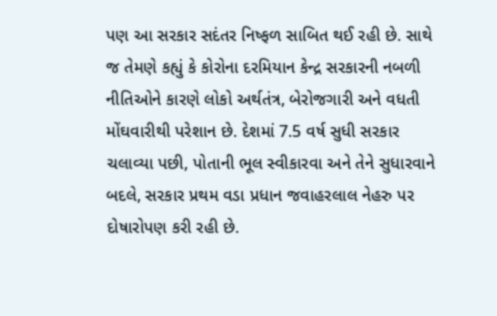પણ આ સરકાર સદંતર નિષ્ફળ સાબિત થઈ રહી છે. સાથે જ તેમણે કહ્યું કે કોરોના દરમિયાન કેન્દ્ર સરકારની નબળી નીતિઓને કારણે લોકો અર્થતંત્ર, બેરોજગારી અને વધતી મોંઘવારીથી પરેશાન છે. દેશમાં 7.5 વર્ષ સુધી સરકાર ચલાવ્યા પછી, પોતાની ભૂલ સ્વીકારવા અને તેને સુધારવાને બદલે, સરકાર પ્રથમ વડા પ્રધાન જવાહરલાલ નેહરુ પર દોષારોપણ કરી રહી છે.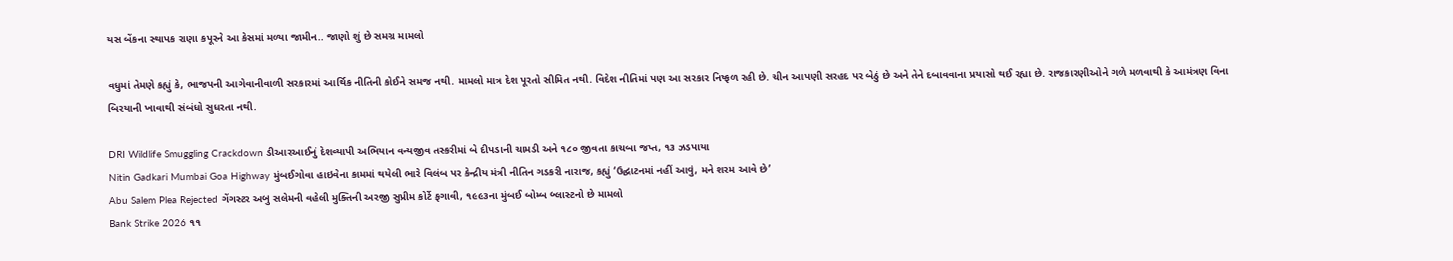યસ બેંકના સ્થાપક રાણા કપૂરને આ કેસમાં મળ્યા જામીન.. જાણો શું છે સમગ્ર મામલો

વધુમાં તેમણે કહ્યું કે, ભાજપની આગેવાનીવાળી સરકારમાં આર્થિક નીતિની કોઈને સમજ નથી. મામલો માત્ર દેશ પૂરતો સીમિત નથી. વિદેશ નીતિમાં પણ આ સરકાર નિષ્ફળ રહી છે. ચીન આપણી સરહદ પર બેઠું છે અને તેને દબાવવાના પ્રયાસો થઈ રહ્યા છે. રાજકારણીઓને ગળે મળવાથી કે આમંત્રણ વિના બિરયાની ખાવાથી સંબંધો સુધરતા નથી.

DRI Wildlife Smuggling Crackdown ડીઆરઆઈનું દેશવ્યાપી અભિયાન વન્યજીવ તસ્કરીમાં બે દીપડાની ચામડી અને ૧૮૦ જીવતા કાચબા જપ્ત, ૧૩ ઝડપાયા
Nitin Gadkari Mumbai Goa Highway મુંબઈગોવા હાઇવેના કામમાં થયેલી ભારે વિલંબ પર કેન્દ્રીય મંત્રી નીતિન ગડકરી નારાજ, કહ્યું ‘ઉદ્ઘાટનમાં નહીં આવું, મને શરમ આવે છે’
Abu Salem Plea Rejected ગેંગસ્ટર અબુ સલેમની વહેલી મુક્તિની અરજી સુપ્રીમ કોર્ટે ફગાવી, ૧૯૯૩ના મુંબઈ બોમ્બ બ્લાસ્ટનો છે મામલો
Bank Strike 2026 ૧૧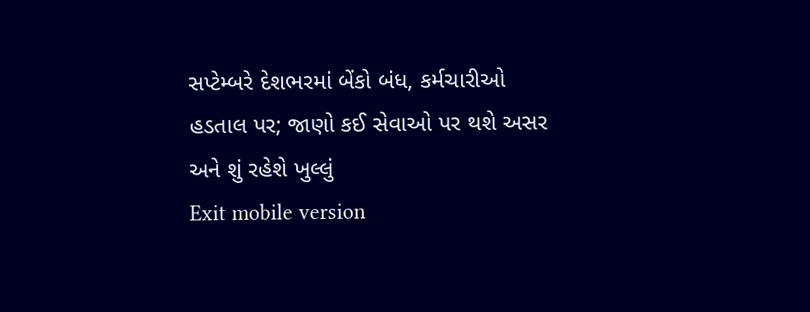સપ્ટેમ્બરે દેશભરમાં બેંકો બંધ, કર્મચારીઓ હડતાલ પર; જાણો કઈ સેવાઓ પર થશે અસર અને શું રહેશે ખુલ્લું
Exit mobile version